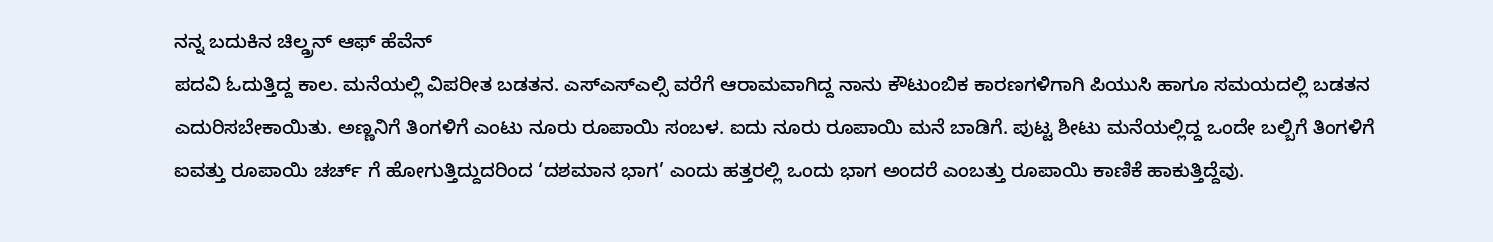ನನ್ನ ಬದುಕಿನ ಚಿಲ್ಡ್ರನ್ ಆಫ್ ಹೆವೆನ್
ಪದವಿ ಓದುತ್ತಿದ್ದ ಕಾಲ. ಮನೆಯಲ್ಲಿ ವಿಪರೀತ ಬಡತನ. ಎಸ್ಎಸ್ಎಲ್ಸಿ ವರೆಗೆ ಆರಾಮವಾಗಿದ್ದ ನಾನು ಕೌಟುಂಬಿಕ ಕಾರಣಗಳಿಗಾಗಿ ಪಿಯುಸಿ ಹಾಗೂ ಸಮಯದಲ್ಲಿ ಬಡತನ ಎದುರಿಸಬೇಕಾಯಿತು. ಅಣ್ಣನಿಗೆ ತಿಂಗಳಿಗೆ ಎಂಟು ನೂರು ರೂಪಾಯಿ ಸಂಬಳ. ಐದು ನೂರು ರೂಪಾಯಿ ಮನೆ ಬಾಡಿಗೆ. ಪುಟ್ಟ ಶೀಟು ಮನೆಯಲ್ಲಿದ್ದ ಒಂದೇ ಬಲ್ಬಿಗೆ ತಿಂಗಳಿಗೆ ಐವತ್ತು ರೂಪಾಯಿ ಚರ್ಚ್ ಗೆ ಹೋಗುತ್ತಿದ್ದುದರಿಂದ ‘ದಶಮಾನ ಭಾಗ’ ಎಂದು ಹತ್ತರಲ್ಲಿ ಒಂದು ಭಾಗ ಅಂದರೆ ಎಂಬತ್ತು ರೂಪಾಯಿ ಕಾಣಿಕೆ ಹಾಕುತ್ತಿದ್ದೆವು.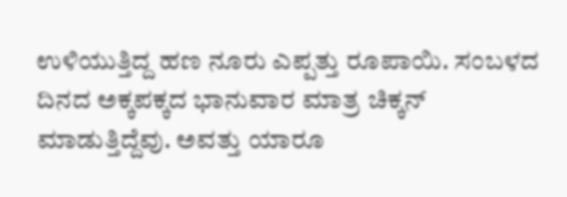ಉಳಿಯುತ್ತಿದ್ದ ಹಣ ನೂರು ಎಪ್ಪತ್ತು ರೂಪಾಯಿ. ಸಂಬಳದ ದಿನದ ಅಕ್ಕಪಕ್ಕದ ಭಾನುವಾರ ಮಾತ್ರ ಚಿಕ್ಕನ್ ಮಾಡುತ್ತಿದ್ದೆವು. ಅವತ್ತು ಯಾರೂ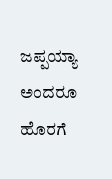ಜಪ್ಪಯ್ಯಾ ಅಂದರೂ ಹೊರಗೆ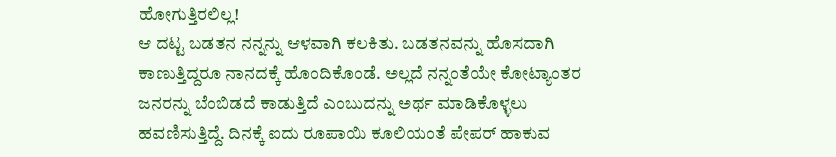ಹೋಗುತ್ತಿರಲಿಲ್ಲ!
ಆ ದಟ್ಟ ಬಡತನ ನನ್ನನ್ನು ಆಳವಾಗಿ ಕಲಕಿತು. ಬಡತನವನ್ನು ಹೊಸದಾಗಿ ಕಾಣುತ್ತಿದ್ದರೂ ನಾನದಕ್ಕೆ ಹೊಂದಿಕೊಂಡೆ. ಅಲ್ಲದೆ ನನ್ನಂತೆಯೇ ಕೋಟ್ಯಾಂತರ ಜನರನ್ನು ಬೆಂಬಿಡದೆ ಕಾಡುತ್ತಿದೆ ಎಂಬುದನ್ನು ಅರ್ಥ ಮಾಡಿಕೊಳ್ಳಲು ಹವಣಿಸುತ್ತಿದ್ದೆ. ದಿನಕ್ಕೆ ಐದು ರೂಪಾಯಿ ಕೂಲಿಯಂತೆ ಪೇಪರ್ ಹಾಕುವ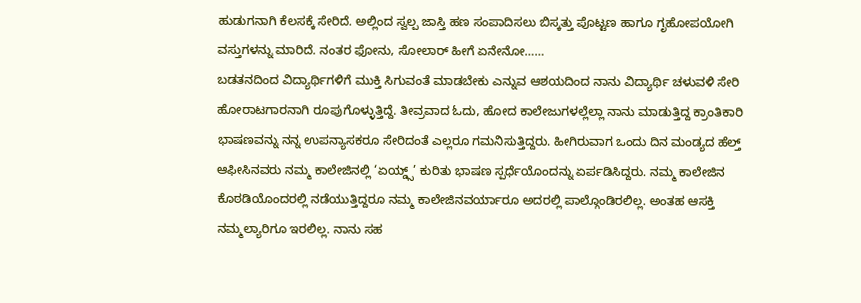ಹುಡುಗನಾಗಿ ಕೆಲಸಕ್ಕೆ ಸೇರಿದೆ. ಅಲ್ಲಿಂದ ಸ್ವಲ್ಪ ಜಾಸ್ತಿ ಹಣ ಸಂಪಾದಿಸಲು ಬಿಸ್ಕತ್ತು ಪೊಟ್ಟಣ ಹಾಗೂ ಗೃಹೋಪಯೋಗಿ ವಸ್ತುಗಳನ್ನು ಮಾರಿದೆ. ನಂತರ ಫೋನು, ಸೋಲಾರ್ ಹೀಗೆ ಏನೇನೋ……
ಬಡತನದಿಂದ ವಿದ್ಯಾರ್ಥಿಗಳಿಗೆ ಮುಕ್ತಿ ಸಿಗುವಂತೆ ಮಾಡಬೇಕು ಎನ್ನುವ ಆಶಯದಿಂದ ನಾನು ವಿದ್ಯಾರ್ಥಿ ಚಳುವಳಿ ಸೇರಿ ಹೋರಾಟಗಾರನಾಗಿ ರೂಪುಗೊಳ್ಳುತ್ತಿದ್ದೆ. ತೀವ್ರವಾದ ಓದು, ಹೋದ ಕಾಲೇಜುಗಳಲ್ಲೆಲ್ಲಾ ನಾನು ಮಾಡುತ್ತಿದ್ದ ಕ್ರಾಂತಿಕಾರಿ ಭಾಷಣವನ್ನು ನನ್ನ ಉಪನ್ಯಾಸಕರೂ ಸೇರಿದಂತೆ ಎಲ್ಲರೂ ಗಮನಿಸುತ್ತಿದ್ದರು. ಹೀಗಿರುವಾಗ ಒಂದು ದಿನ ಮಂಡ್ಯದ ಹೆಲ್ತ್ ಆಫೀಸಿನವರು ನಮ್ಮ ಕಾಲೇಜಿನಲ್ಲಿ ‘ಏಯ್ಡ್ಸ್’ ಕುರಿತು ಭಾಷಣ ಸ್ಪರ್ಧೆಯೊಂದನ್ನು ಏರ್ಪಡಿಸಿದ್ದರು. ನಮ್ಮ ಕಾಲೇಜಿನ ಕೊಠಡಿಯೊಂದರಲ್ಲಿ ನಡೆಯುತ್ತಿದ್ದರೂ ನಮ್ಮ ಕಾಲೇಜಿನವರ್ಯಾರೂ ಅದರಲ್ಲಿ ಪಾಲ್ಗೊಂಡಿರಲಿಲ್ಲ. ಅಂತಹ ಆಸಕ್ತಿ ನಮ್ಮಲ್ಯಾರಿಗೂ ಇರಲಿಲ್ಲ. ನಾನು ಸಹ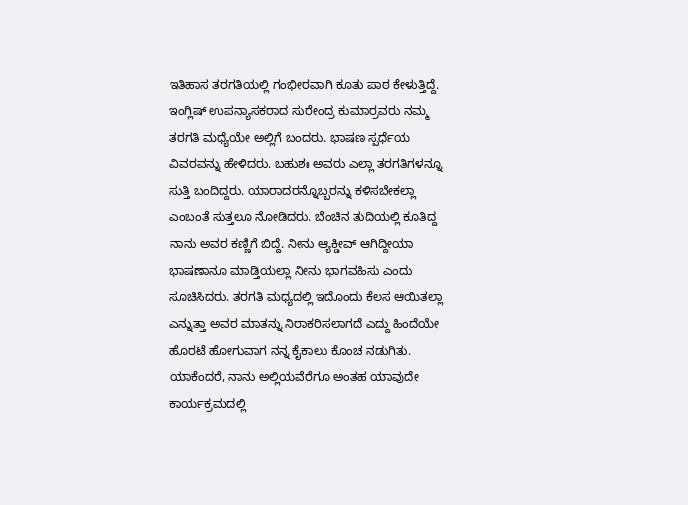ಇತಿಹಾಸ ತರಗತಿಯಲ್ಲಿ ಗಂಭೀರವಾಗಿ ಕೂತು ಪಾಠ ಕೇಳುತ್ತಿದ್ದೆ.
ಇಂಗ್ಲಿಷ್ ಉಪನ್ಯಾಸಕರಾದ ಸುರೇಂದ್ರ ಕುಮಾರ್ರವರು ನಮ್ಮ ತರಗತಿ ಮಧ್ಯೆಯೇ ಅಲ್ಲಿಗೆ ಬಂದರು. ಭಾಷಣ ಸ್ಪರ್ಧೆಯ ವಿವರವನ್ನು ಹೇಳಿದರು. ಬಹುಶಃ ಅವರು ಎಲ್ಲಾ ತರಗತಿಗಳನ್ನೂ ಸುತ್ತಿ ಬಂದಿದ್ದರು. ಯಾರಾದರನ್ನೊಬ್ಬರನ್ನು ಕಳಿಸಬೇಕಲ್ಲಾ ಎಂಬಂತೆ ಸುತ್ತಲೂ ನೋಡಿದರು. ಬೆಂಚಿನ ತುದಿಯಲ್ಲಿ ಕೂತಿದ್ದ ನಾನು ಅವರ ಕಣ್ಣಿಗೆ ಬಿದ್ದೆ. ನೀನು ಆ್ಯಕ್ಡೀವ್ ಆಗಿದ್ದೀಯಾ ಭಾಷಣಾನೂ ಮಾಡ್ತಿಯಲ್ಲಾ ನೀನು ಭಾಗವಹಿಸು ಎಂದು ಸೂಚಿಸಿದರು. ತರಗತಿ ಮಧ್ಯದಲ್ಲಿ ಇದೊಂದು ಕೆಲಸ ಆಯಿತಲ್ಲಾ ಎನ್ನುತ್ತಾ ಅವರ ಮಾತನ್ನು ನಿರಾಕರಿಸಲಾಗದೆ ಎದ್ದು ಹಿಂದೆಯೇ ಹೊರಟೆ ಹೋಗುವಾಗ ನನ್ನ ಕೈಕಾಲು ಕೊಂಚ ನಡುಗಿತು. ಯಾಕೆಂದರೆ, ನಾನು ಅಲ್ಲಿಯವೆರೆಗೂ ಅಂತಹ ಯಾವುದೇ ಕಾರ್ಯಕ್ರಮದಲ್ಲಿ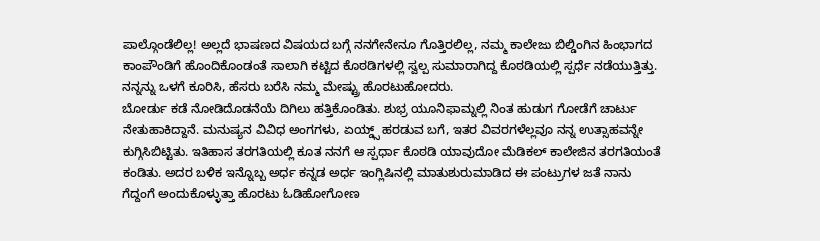ಪಾಲ್ಗೊಂಡೆಲಿಲ್ಲ! ಅಲ್ಲದೆ ಭಾಷಣದ ವಿಷಯದ ಬಗ್ಗೆ ನನಗೇನೇನೂ ಗೊತ್ತಿರಲಿಲ್ಲ, ನಮ್ಮ ಕಾಲೇಜು ಬಿಲ್ಡಿಂಗಿನ ಹಿಂಭಾಗದ ಕಾಂಪೌಂಡಿಗೆ ಹೊಂದಿಕೊಂಡಂತೆ ಸಾಲಾಗಿ ಕಟ್ಟಿದ ಕೊಠಡಿಗಳಲ್ಲಿ ಸ್ವಲ್ಪ ಸುಮಾರಾಗಿದ್ದ ಕೊಠಡಿಯಲ್ಲಿ ಸ್ಪರ್ಧೆ ನಡೆಯುತ್ತಿತ್ತು. ನನ್ನನ್ನು ಒಳಗೆ ಕೂರಿಸಿ, ಹೆಸರು ಬರೆಸಿ ನಮ್ಮ ಮೇಷ್ಟ್ರು ಹೊರಟುಹೋದರು.
ಬೋರ್ಡು ಕಡೆ ನೋಡಿದೊಡನೆಯೆ ದಿಗಿಲು ಹತ್ತಿಕೊಂಡಿತು. ಶುಭ್ರ ಯೂನಿಫಾಮ್ನಲ್ಲಿ ನಿಂತ ಹುಡುಗ ಗೋಡೆಗೆ ಚಾರ್ಟು ನೇತುಹಾಕಿದ್ದಾನೆ. ಮನುಷ್ಯನ ವಿವಿಧ ಅಂಗಗಳು, ಏಯ್ಡ್ಸ್ ಹರಡುವ ಬಗೆ, ಇತರ ವಿವರಗಳೆಲ್ಲವೂ ನನ್ನ ಉತ್ಸಾಹವನ್ನೇ ಕುಗ್ಗಿಸಿಬಿಟ್ಟಿತು. ಇತಿಹಾಸ ತರಗತಿಯಲ್ಲಿ ಕೂತ ನನಗೆ ಆ ಸ್ಪರ್ಧಾ ಕೊಠಡಿ ಯಾವುದೋ ಮೆಡಿಕಲ್ ಕಾಲೇಜಿನ ತರಗತಿಯಂತೆ ಕಂಡಿತು. ಅದರ ಬಳಿಕ ಇನ್ನೊಬ್ಬ ಅರ್ಧ ಕನ್ನಡ ಅರ್ಧ ಇಂಗ್ಲಿಷಿನಲ್ಲಿ ಮಾತುಶುರುಮಾಡಿದ ಈ ಪಂಟ್ರುಗಳ ಜತೆ ನಾನು ಗೆದ್ದಂಗೆ ಅಂದುಕೊಳ್ಳುತ್ತಾ ಹೊರಟು ಓಡಿಹೋಗೋಣ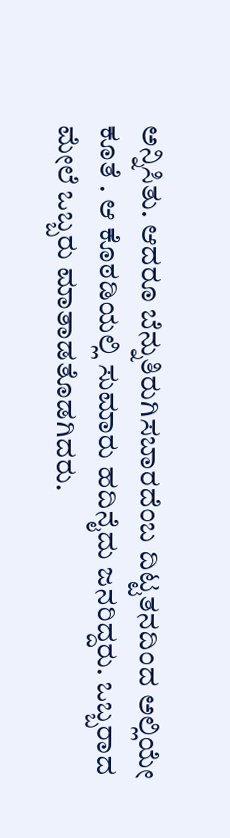ಅನ್ನಿಸಿತು. ಆದರೂ ಬೆನ್ನುತಿರುಗಿಸಬಾರದೆಂಬ ದಿಟ್ಟತನದಿಂದ ಅಲ್ಲಿಯೇ ಕೂತೆ . ಆ ಕೊಠಡಿಯಲ್ಲಿ ಸುಮಾರು ಹದಿನೈದು ಜನರಿದ್ದರು. ಒಬ್ಬರಾದ ಮೇಲೆ ಒಬ್ಬರು ಮಾತಾಡತೊಡಗಿದರು.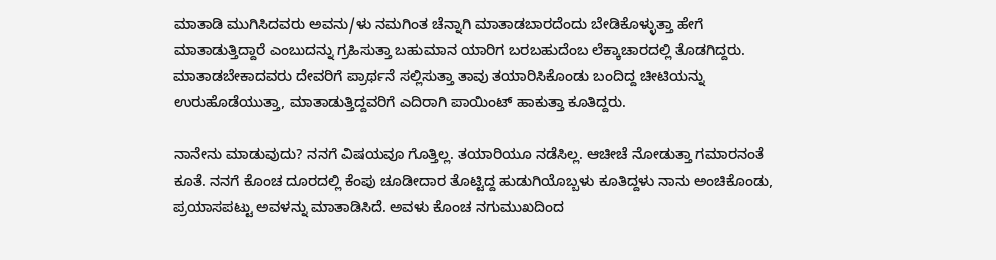ಮಾತಾಡಿ ಮುಗಿಸಿದವರು ಅವನು/ಳು ನಮಗಿಂತ ಚೆನ್ನಾಗಿ ಮಾತಾಡಬಾರದೆಂದು ಬೇಡಿಕೊಳ್ಳುತ್ತಾ ಹೇಗೆ ಮಾತಾಡುತ್ತಿದ್ದಾರೆ ಎಂಬುದನ್ನು ಗ್ರಹಿಸುತ್ತಾ ಬಹುಮಾನ ಯಾರಿಗ ಬರಬಹುದೆಂಬ ಲೆಕ್ಕಾಚಾರದಲ್ಲಿ ತೊಡಗಿದ್ದರು. ಮಾತಾಡಬೇಕಾದವರು ದೇವರಿಗೆ ಪ್ರಾರ್ಥನೆ ಸಲ್ಲಿಸುತ್ತಾ ತಾವು ತಯಾರಿಸಿಕೊಂಡು ಬಂದಿದ್ದ ಚೀಟಿಯನ್ನು ಉರುಹೊಡೆಯುತ್ತಾ, ಮಾತಾಡುತ್ತಿದ್ದವರಿಗೆ ಎದಿರಾಗಿ ಪಾಯಿಂಟ್ ಹಾಕುತ್ತಾ ಕೂತಿದ್ದರು.

ನಾನೇನು ಮಾಡುವುದು? ನನಗೆ ವಿಷಯವೂ ಗೊತ್ತಿಲ್ಲ. ತಯಾರಿಯೂ ನಡೆಸಿಲ್ಲ. ಆಚೀಚೆ ನೋಡುತ್ತಾ ಗಮಾರನಂತೆ ಕೂತೆ. ನನಗೆ ಕೊಂಚ ದೂರದಲ್ಲಿ ಕೆಂಪು ಚೂಡೀದಾರ ತೊಟ್ಟಿದ್ದ ಹುಡುಗಿಯೊಬ್ಬಳು ಕೂತಿದ್ದಳು ನಾನು ಅಂಚಿಕೊಂಡು, ಪ್ರಯಾಸಪಟ್ಟು ಅವಳನ್ನು ಮಾತಾಡಿಸಿದೆ. ಅವಳು ಕೊಂಚ ನಗುಮುಖದಿಂದ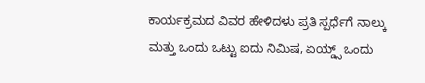ಕಾರ್ಯಕ್ರಮದ ವಿವರ ಹೇಳಿದಳು ಪ್ರತಿ ಸ್ಪರ್ಧೆಗೆ ನಾಲ್ಕು ಮತ್ತು ಒಂದು ಒಟ್ಟು ಐದು ನಿಮಿಷ, ಏಯ್ಡ್ಸ್ ಒಂದು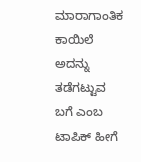ಮಾರಾಗಾಂತಿಕ ಕಾಯಿಲೆ ಅದನ್ನು ತಡೆಗಟ್ಟುವ ಬಗೆ ಎಂಬ ಟಾಪಿಕ್ ಹೀಗೆ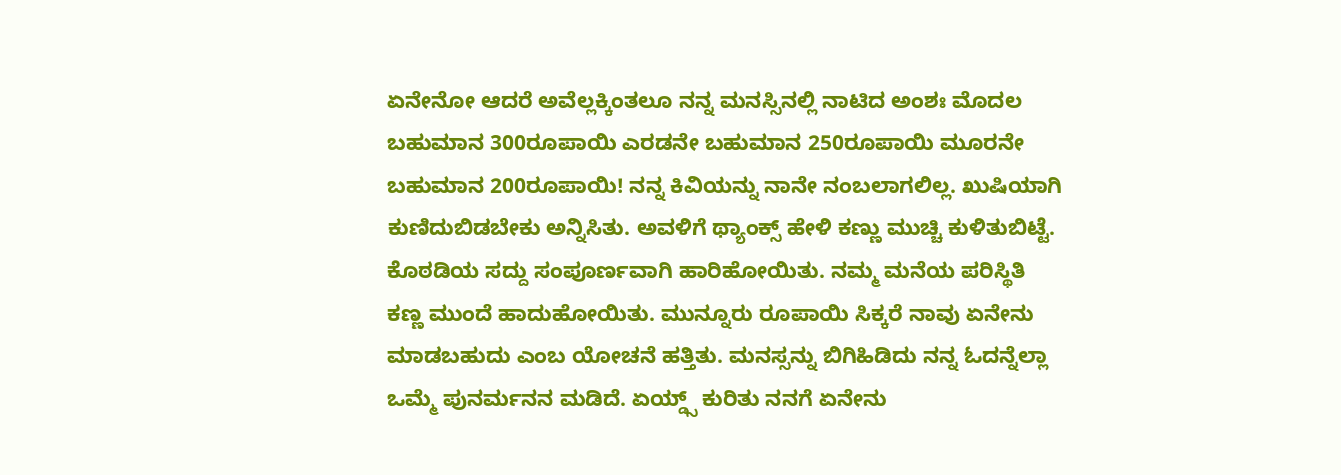ಏನೇನೋ ಆದರೆ ಅವೆಲ್ಲಕ್ಕಿಂತಲೂ ನನ್ನ ಮನಸ್ಸಿನಲ್ಲಿ ನಾಟಿದ ಅಂಶಃ ಮೊದಲ ಬಹುಮಾನ 300ರೂಪಾಯಿ ಎರಡನೇ ಬಹುಮಾನ 250ರೂಪಾಯಿ ಮೂರನೇ ಬಹುಮಾನ 200ರೂಪಾಯಿ! ನನ್ನ ಕಿವಿಯನ್ನು ನಾನೇ ನಂಬಲಾಗಲಿಲ್ಲ. ಖುಷಿಯಾಗಿ ಕುಣಿದುಬಿಡಬೇಕು ಅನ್ನಿಸಿತು. ಅವಳಿಗೆ ಥ್ಯಾಂಕ್ಸ್ ಹೇಳಿ ಕಣ್ಣು ಮುಚ್ಚಿ ಕುಳಿತುಬಿಟ್ಟೆ. ಕೊಠಡಿಯ ಸದ್ದು ಸಂಪೂರ್ಣವಾಗಿ ಹಾರಿಹೋಯಿತು. ನಮ್ಮ ಮನೆಯ ಪರಿಸ್ಥಿತಿ ಕಣ್ಣ ಮುಂದೆ ಹಾದುಹೋಯಿತು. ಮುನ್ನೂರು ರೂಪಾಯಿ ಸಿಕ್ಕರೆ ನಾವು ಏನೇನು ಮಾಡಬಹುದು ಎಂಬ ಯೋಚನೆ ಹತ್ತಿತು. ಮನಸ್ಸನ್ನು ಬಿಗಿಹಿಡಿದು ನನ್ನ ಓದನ್ನೆಲ್ಲಾ ಒಮ್ಮೆ ಪುನರ್ಮನನ ಮಡಿದೆ. ಏಯ್ಡ್ಸ್ ಕುರಿತು ನನಗೆ ಏನೇನು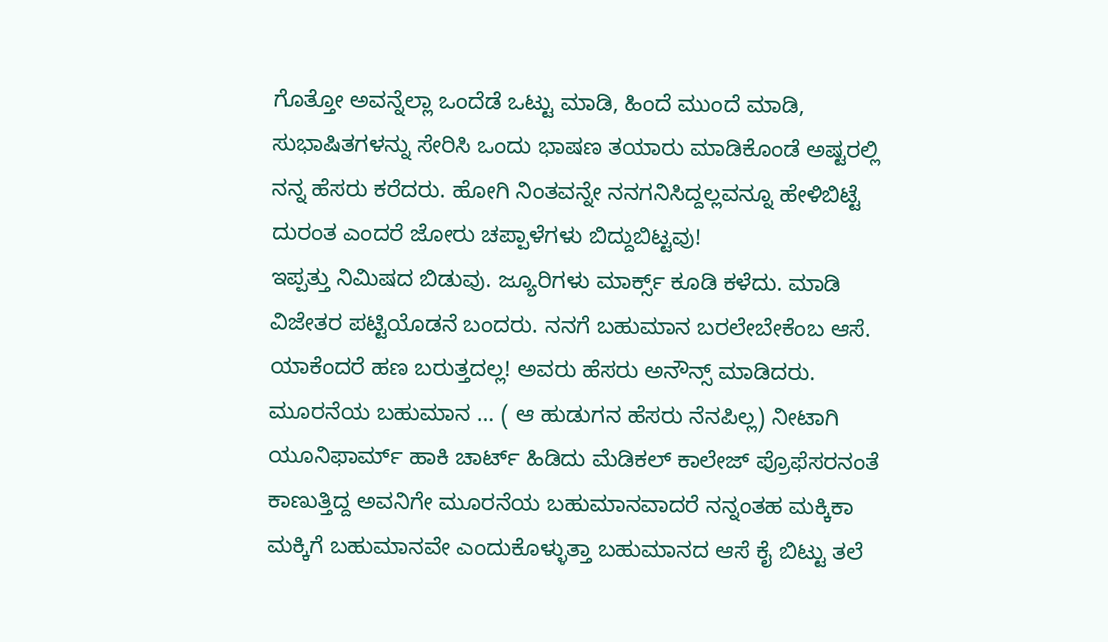ಗೊತ್ತೋ ಅವನ್ನೆಲ್ಲಾ ಒಂದೆಡೆ ಒಟ್ಟು ಮಾಡಿ, ಹಿಂದೆ ಮುಂದೆ ಮಾಡಿ, ಸುಭಾಷಿತಗಳನ್ನು ಸೇರಿಸಿ ಒಂದು ಭಾಷಣ ತಯಾರು ಮಾಡಿಕೊಂಡೆ ಅಷ್ಟರಲ್ಲಿ ನನ್ನ ಹೆಸರು ಕರೆದರು. ಹೋಗಿ ನಿಂತವನ್ನೇ ನನಗನಿಸಿದ್ದಲ್ಲವನ್ನೂ ಹೇಳಿಬಿಟ್ಟೆ ದುರಂತ ಎಂದರೆ ಜೋರು ಚಪ್ಪಾಳೆಗಳು ಬಿದ್ದುಬಿಟ್ಟವು!
ಇಪ್ಪತ್ತು ನಿಮಿಷದ ಬಿಡುವು. ಜ್ಯೂರಿಗಳು ಮಾರ್ಕ್ಸ್ ಕೂಡಿ ಕಳೆದು. ಮಾಡಿ ವಿಜೇತರ ಪಟ್ಟಿಯೊಡನೆ ಬಂದರು. ನನಗೆ ಬಹುಮಾನ ಬರಲೇಬೇಕೆಂಬ ಆಸೆ. ಯಾಕೆಂದರೆ ಹಣ ಬರುತ್ತದಲ್ಲ! ಅವರು ಹೆಸರು ಅನೌನ್ಸ್ ಮಾಡಿದರು. ಮೂರನೆಯ ಬಹುಮಾನ … ( ಆ ಹುಡುಗನ ಹೆಸರು ನೆನಪಿಲ್ಲ) ನೀಟಾಗಿ ಯೂನಿಫಾರ್ಮ್ ಹಾಕಿ ಚಾರ್ಟ್ ಹಿಡಿದು ಮೆಡಿಕಲ್ ಕಾಲೇಜ್ ಪ್ರೊಫೆಸರನಂತೆ ಕಾಣುತ್ತಿದ್ದ ಅವನಿಗೇ ಮೂರನೆಯ ಬಹುಮಾನವಾದರೆ ನನ್ನಂತಹ ಮಕ್ಕಿಕಾ ಮಕ್ಕಿಗೆ ಬಹುಮಾನವೇ ಎಂದುಕೊಳ್ಳುತ್ತಾ ಬಹುಮಾನದ ಆಸೆ ಕೈ ಬಿಟ್ಟು ತಲೆ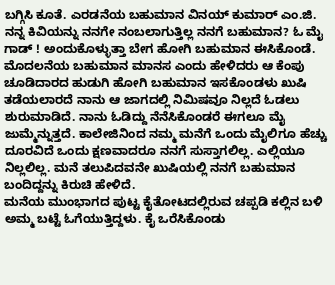ಬಗ್ಗಿಸಿ ಕೂತೆ. ಎರಡನೆಯ ಬಹುಮಾನ ವಿನಯ್ ಕುಮಾರ್ ಎಂ.ಜಿ. ನನ್ನ ಕಿವಿಯನ್ನು ನನಗೇ ನಂಬಲಾಗುತ್ತಿಲ್ಲ ನನಗೆ ಬಹುಮಾನ? ಓ ಮೈ ಗಾಡ್ ! ಅಂದುಕೊಳ್ಳುತ್ತಾ ಬೇಗ ಹೋಗಿ ಬಹುಮಾನ ಈಸಿಕೊಂಡೆ. ಮೊದಲನೆಯ ಬಹುಮಾನ ಮಾನಸ ಎಂದು ಹೇಳಿದರು ಆ ಕೆಂಪು ಚೂಡಿದಾರದ ಹುಡುಗಿ ಹೋಗಿ ಬಹುಮಾನ ಇಸಕೊಂಡಳು ಖುಷಿ ತಡೆಯಲಾರದೆ ನಾನು ಆ ಜಾಗದಲ್ಲಿ ನಿಮಿಷವೂ ನಿಲ್ಲದೆ ಓಡಲು ಶುರುಮಾಡಿದೆ. ನಾನು ಓಡಿದ್ದು ನೆನೆಸಿಕೊಂಡರೆ ಈಗಲೂ ಮೈ ಜುಮ್ಮೆನ್ನುತ್ತದೆ. ಕಾಲೇಜಿನಿಂದ ನಮ್ಮ ಮನೆಗೆ ಒಂದು ಮೈಲಿಗೂ ಹೆಚ್ಚು ದೂರವಿದೆ ಒಂದು ಕ್ಷಣವಾದರೂ ನನಗೆ ಸುಸ್ತಾಗಲಿಲ್ಲ. ಎಲ್ಲಿಯೂ ನಿಲ್ಲಲಿಲ್ಲ. ಮನೆ ತಲುಪಿದವನೇ ಖುಷಿಯಲ್ಲಿ ನನಗೆ ಬಹುಮಾನ ಬಂದಿದ್ದನ್ನು ಕಿರುಚಿ ಹೇಳಿದೆ.
ಮನೆಯ ಮುಂಭಾಗದ ಪುಟ್ಟ ಕೈತೋಟದಲ್ಲಿರುವ ಚಪ್ಪಡಿ ಕಲ್ಲಿನ ಬಳಿ ಅಮ್ಮ ಬಟ್ಟೆ ಓಗೆಯುತ್ತಿದ್ದಳು. ಕೈ ಒರೆಸಿಕೊಂಡು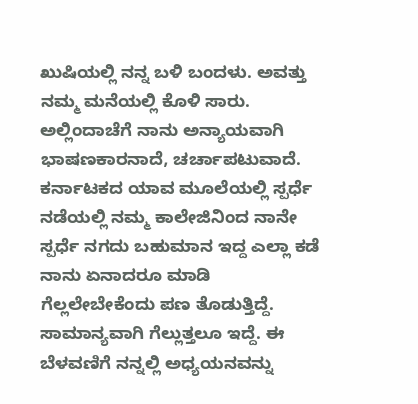ಖುಷಿಯಲ್ಲಿ ನನ್ನ ಬಳಿ ಬಂದಳು. ಅವತ್ತು ನಮ್ಮ ಮನೆಯಲ್ಲಿ ಕೊಳಿ ಸಾರು.
ಅಲ್ಲಿಂದಾಚೆಗೆ ನಾನು ಅನ್ಯಾಯವಾಗಿ ಭಾಷಣಕಾರನಾದೆ, ಚರ್ಚಾಪಟುವಾದೆ. ಕರ್ನಾಟಕದ ಯಾವ ಮೂಲೆಯಲ್ಲಿ ಸ್ಪರ್ಧೆ ನಡೆಯಲ್ಲಿ ನಮ್ಮ ಕಾಲೇಜಿನಿಂದ ನಾನೇ ಸ್ಪರ್ಧೆ ನಗದು ಬಹುಮಾನ ಇದ್ದ ಎಲ್ಲಾ ಕಡೆ ನಾನು ಏನಾದರೂ ಮಾಡಿ ಗೆಲ್ಲಲೇಬೇಕೆಂದು ಪಣ ತೊಡುತ್ತಿದ್ದೆ. ಸಾಮಾನ್ಯವಾಗಿ ಗೆಲ್ಲುತ್ತಲೂ ಇದ್ದೆ. ಈ ಬೆಳವಣಿಗೆ ನನ್ನಲ್ಲಿ ಅಧ್ಯಯನವನ್ನು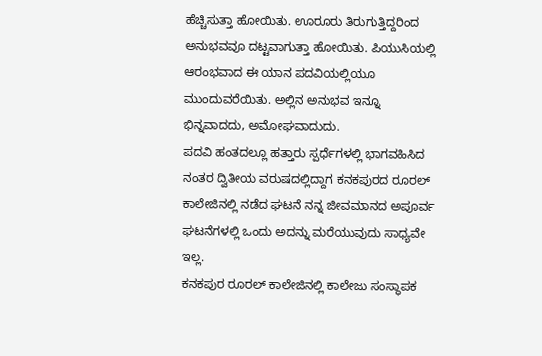ಹೆಚ್ಚಿಸುತ್ತಾ ಹೋಯಿತು. ಊರೂರು ತಿರುಗುತ್ತಿದ್ದರಿಂದ ಅನುಭವವೂ ದಟ್ಟವಾಗುತ್ತಾ ಹೋಯಿತು. ಪಿಯುಸಿಯಲ್ಲಿ ಆರಂಭವಾದ ಈ ಯಾನ ಪದವಿಯಲ್ಲಿಯೂ ಮುಂದುವರೆಯಿತು. ಅಲ್ಲಿನ ಅನುಭವ ಇನ್ನೂ ಭಿನ್ನವಾದದು, ಅಮೋಘವಾದುದು.
ಪದವಿ ಹಂತದಲ್ಲೂ ಹತ್ತಾರು ಸ್ಪರ್ಧೆಗಳಲ್ಲಿ ಭಾಗವಹಿಸಿದ ನಂತರ ದ್ವಿತೀಯ ವರುಷದಲ್ಲಿದ್ದಾಗ ಕನಕಪುರದ ರೂರಲ್ ಕಾಲೇಜಿನಲ್ಲಿ ನಡೆದ ಘಟನೆ ನನ್ನ ಜೀವಮಾನದ ಅಪೂರ್ವ ಘಟನೆಗಳಲ್ಲಿ ಒಂದು ಅದನ್ನು ಮರೆಯುವುದು ಸಾಧ್ಯವೇ ಇಲ್ಲ.
ಕನಕಪುರ ರೂರಲ್ ಕಾಲೇಜಿನಲ್ಲಿ ಕಾಲೇಜು ಸಂಸ್ಥಾಪಕ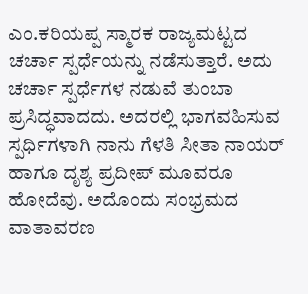ಎಂ.ಕರಿಯಪ್ಪ ಸ್ಮಾರಕ ರಾಜ್ಯಮಟ್ಟದ ಚರ್ಚಾ ಸ್ಪರ್ಧೆಯನ್ನು ನಡೆಸುತ್ತಾರೆ. ಅದು ಚರ್ಚಾ ಸ್ಪರ್ಧೆಗಳ ನಡುವೆ ತುಂಬಾ ಪ್ರಸಿದ್ಧವಾದದು. ಅದರಲ್ಲಿ ಭಾಗವಹಿಸುವ ಸ್ಪರ್ಧಿಗಳಾಗಿ ನಾನು ಗೆಳತಿ ಸೀತಾ ನಾಯರ್ ಹಾಗೂ ದೃಶ್ಯ ಪ್ರದೀಪ್ ಮೂವರೂ ಹೋದೆವು. ಅದೊಂದು ಸಂಭ್ರಮದ ವಾತಾವರಣ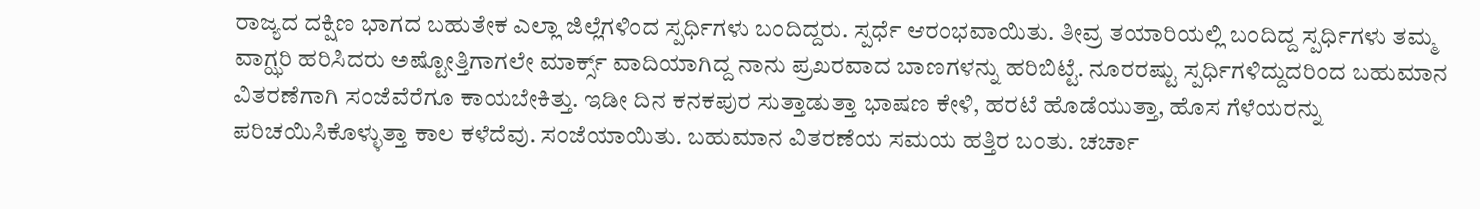ರಾಜ್ಯದ ದಕ್ಷಿಣ ಭಾಗದ ಬಹುತೇಕ ಎಲ್ಲಾ ಜಿಲ್ಲೆಗಳಿಂದ ಸ್ಪರ್ಧಿಗಳು ಬಂದಿದ್ದರು. ಸ್ಪರ್ಧೆ ಆರಂಭವಾಯಿತು. ತೀವ್ರ ತಯಾರಿಯಲ್ಲಿ ಬಂದಿದ್ದ ಸ್ಪರ್ಧಿಗಳು ತಮ್ಮ ವಾಗ್ಝರಿ ಹರಿಸಿದರು ಅಷ್ಟೋತ್ತಿಗಾಗಲೇ ಮಾರ್ಕ್ಸ್ ವಾದಿಯಾಗಿದ್ದ ನಾನು ಪ್ರಖರವಾದ ಬಾಣಗಳನ್ನು ಹರಿಬಿಟ್ಟೆ. ನೂರರಷ್ಟು ಸ್ಪರ್ಧಿಗಳಿದ್ದುದರಿಂದ ಬಹುಮಾನ ವಿತರಣೆಗಾಗಿ ಸಂಜೆವೆರೆಗೂ ಕಾಯಬೇಕಿತ್ತು. ಇಡೀ ದಿನ ಕನಕಪುರ ಸುತ್ತಾಡುತ್ತಾ ಭಾಷಣ ಕೇಳಿ, ಹರಟೆ ಹೊಡೆಯುತ್ತಾ, ಹೊಸ ಗೆಳೆಯರನ್ನು ಪರಿಚಯಿಸಿಕೊಳ್ಳುತ್ತಾ ಕಾಲ ಕಳೆದೆವು. ಸಂಜೆಯಾಯಿತು. ಬಹುಮಾನ ವಿತರಣೆಯ ಸಮಯ ಹತ್ತಿರ ಬಂತು. ಚರ್ಚಾ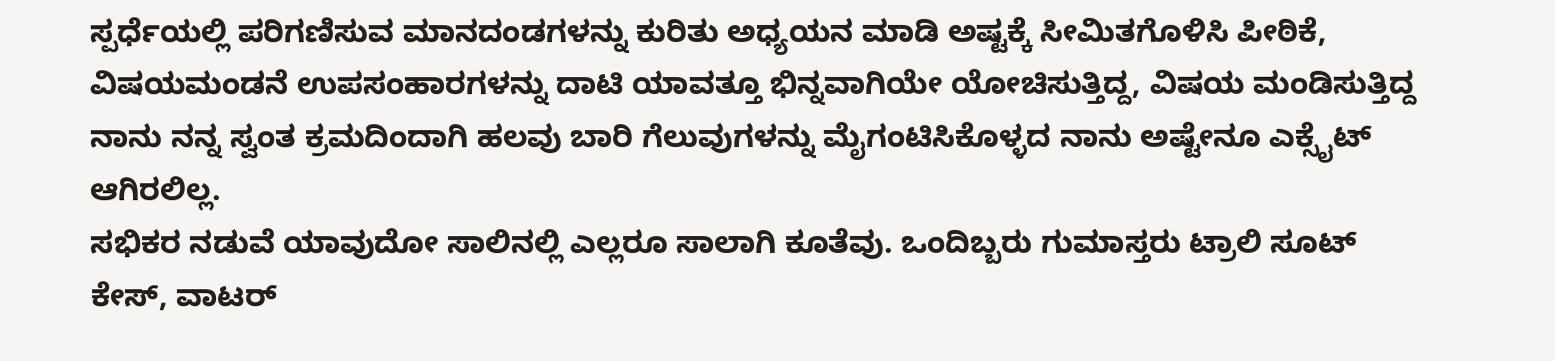ಸ್ಪರ್ಧೆಯಲ್ಲಿ ಪರಿಗಣಿಸುವ ಮಾನದಂಡಗಳನ್ನು ಕುರಿತು ಅಧ್ಯಯನ ಮಾಡಿ ಅಷ್ಟಕ್ಕೆ ಸೀಮಿತಗೊಳಿಸಿ ಪೀಠಿಕೆ, ವಿಷಯಮಂಡನೆ ಉಪಸಂಹಾರಗಳನ್ನು ದಾಟಿ ಯಾವತ್ತೂ ಭಿನ್ನವಾಗಿಯೇ ಯೋಚಿಸುತ್ತಿದ್ದ, ವಿಷಯ ಮಂಡಿಸುತ್ತಿದ್ದ ನಾನು ನನ್ನ ಸ್ವಂತ ಕ್ರಮದಿಂದಾಗಿ ಹಲವು ಬಾರಿ ಗೆಲುವುಗಳನ್ನು ಮೈಗಂಟಿಸಿಕೊಳ್ಳದ ನಾನು ಅಷ್ಟೇನೂ ಎಕ್ಸೈಟ್ ಆಗಿರಲಿಲ್ಲ.
ಸಭಿಕರ ನಡುವೆ ಯಾವುದೋ ಸಾಲಿನಲ್ಲಿ ಎಲ್ಲರೂ ಸಾಲಾಗಿ ಕೂತೆವು. ಒಂದಿಬ್ಬರು ಗುಮಾಸ್ತರು ಟ್ರಾಲಿ ಸೂಟ್ ಕೇಸ್, ವಾಟರ್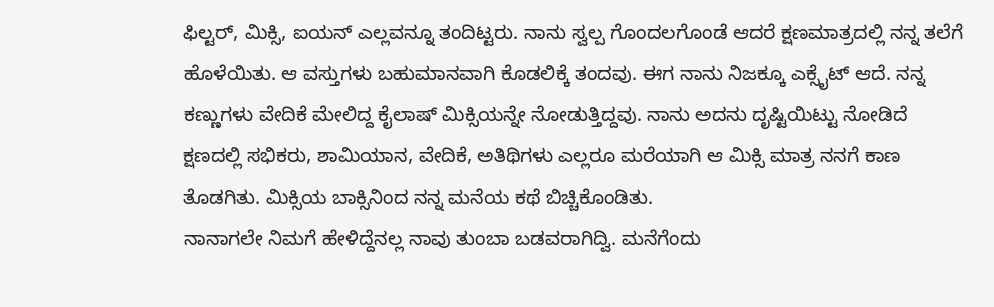ಫಿಲ್ಟರ್, ಮಿಕ್ಸಿ, ಐಯನ್ ಎಲ್ಲವನ್ನೂ ತಂದಿಟ್ಟರು. ನಾನು ಸ್ವಲ್ಪ ಗೊಂದಲಗೊಂಡೆ ಆದರೆ ಕ್ಷಣಮಾತ್ರದಲ್ಲಿ ನನ್ನ ತಲೆಗೆ ಹೊಳೆಯಿತು. ಆ ವಸ್ತುಗಳು ಬಹುಮಾನವಾಗಿ ಕೊಡಲಿಕ್ಕೆ ತಂದವು. ಈಗ ನಾನು ನಿಜಕ್ಕೂ ಎಕ್ಸೈಟ್ ಆದೆ. ನನ್ನ ಕಣ್ಣುಗಳು ವೇದಿಕೆ ಮೇಲಿದ್ದ ಕೈಲಾಷ್ ಮಿಕ್ಸಿಯನ್ನೇ ನೋಡುತ್ತಿದ್ದವು. ನಾನು ಅದನು ದೃಷ್ಟಿಯಿಟ್ಟು ನೋಡಿದೆ ಕ್ಷಣದಲ್ಲಿ ಸಭಿಕರು, ಶಾಮಿಯಾನ, ವೇದಿಕೆ, ಅತಿಥಿಗಳು ಎಲ್ಲರೂ ಮರೆಯಾಗಿ ಆ ಮಿಕ್ಸಿ ಮಾತ್ರ ನನಗೆ ಕಾಣ ತೊಡಗಿತು. ಮಿಕ್ಸಿಯ ಬಾಕ್ಸಿನಿಂದ ನನ್ನ ಮನೆಯ ಕಥೆ ಬಿಚ್ಚಿಕೊಂಡಿತು.
ನಾನಾಗಲೇ ನಿಮಗೆ ಹೇಳಿದ್ದೆನಲ್ಲ ನಾವು ತುಂಬಾ ಬಡವರಾಗಿದ್ವಿ. ಮನೆಗೆಂದು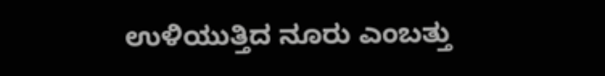ಉಳಿಯುತ್ತಿದ ನೂರು ಎಂಬತ್ತು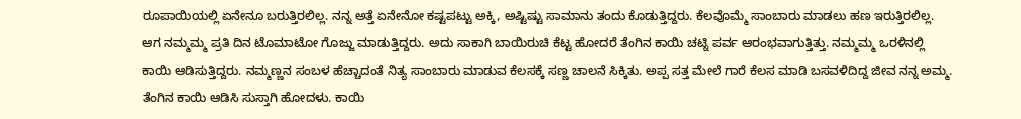ರೂಪಾಯಿಯಲ್ಲಿ ಏನೇನೂ ಬರುತ್ತಿರಲಿಲ್ಲ. ನನ್ನ ಅತ್ತೆ ಏನೇನೋ ಕಷ್ಟಪಟ್ಟು ಅಕ್ಕಿ, ಅಷ್ಟಿಷ್ಟು ಸಾಮಾನು ತಂದು ಕೊಡುತ್ತಿದ್ದರು. ಕೆಲವೊಮ್ಮೆ ಸಾಂಬಾರು ಮಾಡಲು ಹಣ ಇರುತ್ತಿರಲಿಲ್ಲ. ಆಗ ನಮ್ಮಮ್ಮ ಪ್ರತಿ ದಿನ ಟೊಮಾಟೋ ಗೊಜ್ಜು ಮಾಡುತ್ತಿದ್ದರು. ಅದು ಸಾಕಾಗಿ ಬಾಯಿರುಚಿ ಕೆಟ್ಟ ಹೋದರೆ ತೆಂಗಿನ ಕಾಯಿ ಚಟ್ನಿ ಪರ್ವ ಆರಂಭವಾಗುತ್ತಿತ್ತು. ನಮ್ಮಮ್ಮ ಒರಳಿನಲ್ಲಿ ಕಾಯಿ ಆಡಿಸುತ್ತಿದ್ದರು. ನಮ್ಮಣ್ಣನ ಸಂಬಳ ಹೆಚ್ಚಾದಂತೆ ನಿತ್ಯ ಸಾಂಬಾರು ಮಾಡುವ ಕೆಲಸಕ್ಕೆ ಸಣ್ಣ ಚಾಲನೆ ಸಿಕ್ಕಿತು. ಅಪ್ಪ ಸತ್ತ ಮೇಲೆ ಗಾರೆ ಕೆಲಸ ಮಾಡಿ ಬಸವಳಿದಿದ್ದ ಜೀವ ನನ್ನ ಅಮ್ಮ. ತೆಂಗಿನ ಕಾಯಿ ಆಡಿಸಿ ಸುಸ್ತಾಗಿ ಹೋದಳು. ಕಾಯಿ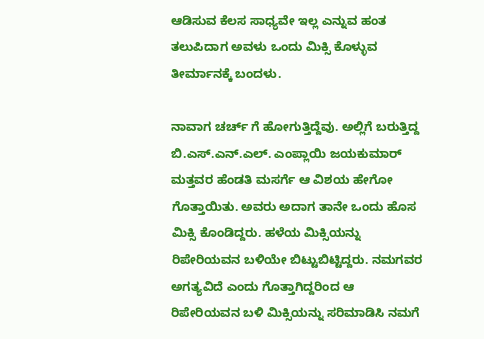ಆಡಿಸುವ ಕೆಲಸ ಸಾಧ್ಯವೇ ಇಲ್ಲ ಎನ್ನುವ ಹಂತ ತಲುಪಿದಾಗ ಅವಳು ಒಂದು ಮಿಕ್ಸಿ ಕೊಳ್ಳುವ ತೀರ್ಮಾನಕ್ಕೆ ಬಂದಳು.

ನಾವಾಗ ಚರ್ಚ್ ಗೆ ಹೋಗುತ್ತಿದ್ದೆವು. ಅಲ್ಲಿಗೆ ಬರುತ್ತಿದ್ದ ಬಿ.ಎಸ್.ಎನ್.ಎಲ್. ಎಂಪ್ಲಾಯಿ ಜಯಕುಮಾರ್ ಮತ್ತವರ ಹೆಂಡತಿ ಮಸರ್ಗೆ ಆ ವಿಶಯ ಹೇಗೋ ಗೊತ್ತಾಯಿತು. ಅವರು ಅದಾಗ ತಾನೇ ಒಂದು ಹೊಸ ಮಿಕ್ಸಿ ಕೊಂಡಿದ್ದರು. ಹಳೆಯ ಮಿಕ್ಸಿಯನ್ನು ರಿಪೇರಿಯವನ ಬಳಿಯೇ ಬಿಟ್ಟುಬಿಟ್ಟಿದ್ದರು. ನಮಗವರ ಅಗತ್ಯವಿದೆ ಎಂದು ಗೊತ್ತಾಗಿದ್ದರಿಂದ ಆ ರಿಪೇರಿಯವನ ಬಳಿ ಮಿಕ್ಸಿಯನ್ನು ಸರಿಮಾಡಿಸಿ ನಮಗೆ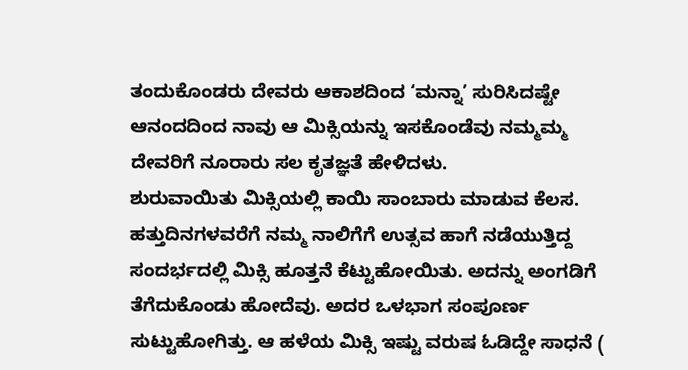ತಂದುಕೊಂಡರು ದೇವರು ಆಕಾಶದಿಂದ ‘ಮನ್ನಾ’ ಸುರಿಸಿದಷ್ಟೇ ಆನಂದದಿಂದ ನಾವು ಆ ಮಿಕ್ಸಿಯನ್ನು ಇಸಕೊಂಡೆವು ನಮ್ಮಮ್ಮ ದೇವರಿಗೆ ನೂರಾರು ಸಲ ಕೃತಜ್ಞತೆ ಹೇಳಿದಳು.
ಶುರುವಾಯಿತು ಮಿಕ್ಸಿಯಲ್ಲಿ ಕಾಯಿ ಸಾಂಬಾರು ಮಾಡುವ ಕೆಲಸ. ಹತ್ತುದಿನಗಳವರೆಗೆ ನಮ್ಮ ನಾಲಿಗೆಗೆ ಉತ್ಸವ ಹಾಗೆ ನಡೆಯುತ್ತಿದ್ದ ಸಂದರ್ಭದಲ್ಲಿ ಮಿಕ್ಸಿ ಹೂತ್ತನೆ ಕೆಟ್ಟುಹೋಯಿತು. ಅದನ್ನು ಅಂಗಡಿಗೆ ತೆಗೆದುಕೊಂಡು ಹೋದೆವು. ಅದರ ಒಳಭಾಗ ಸಂಪೂರ್ಣ ಸುಟ್ಟುಹೋಗಿತ್ತು. ಆ ಹಳೆಯ ಮಿಕ್ಸಿ ಇಷ್ಟು ವರುಷ ಓಡಿದ್ದೇ ಸಾಧನೆ (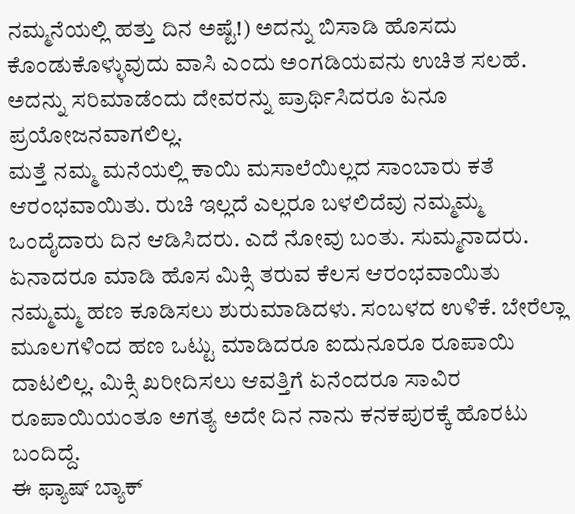ನಮ್ಮನೆಯಲ್ಲಿ ಹತ್ತು ದಿನ ಅಷ್ಟೆ!) ಅದನ್ನು ಬಿಸಾಡಿ ಹೊಸದು ಕೊಂಡುಕೊಳ್ಳುವುದು ವಾಸಿ ಎಂದು ಅಂಗಡಿಯವನು ಉಚಿತ ಸಲಹೆ. ಅದನ್ನು ಸರಿಮಾಡೆಂದು ದೇವರನ್ನು ಪ್ರಾರ್ಥಿಸಿದರೂ ಏನೂ ಪ್ರಯೋಜನವಾಗಲಿಲ್ಲ.
ಮತ್ತೆ ನಮ್ಮ ಮನೆಯಲ್ಲಿ ಕಾಯಿ ಮಸಾಲೆಯಿಲ್ಲದ ಸಾಂಬಾರು ಕತೆ ಆರಂಭವಾಯಿತು. ರುಚಿ ಇಲ್ಲದೆ ಎಲ್ಲರೂ ಬಳಲಿದೆವು ನಮ್ಮಮ್ಮ ಒಂದೈದಾರು ದಿನ ಆಡಿಸಿದರು. ಎದೆ ನೋವು ಬಂತು. ಸುಮ್ಮನಾದರು. ಏನಾದರೂ ಮಾಡಿ ಹೊಸ ಮಿಕ್ಸಿ ತರುವ ಕೆಲಸ ಆರಂಭವಾಯಿತು ನಮ್ಮಮ್ಮ ಹಣ ಕೂಡಿಸಲು ಶುರುಮಾಡಿದಳು. ಸಂಬಳದ ಉಳಿಕೆ. ಬೇರೆಲ್ಲಾ ಮೂಲಗಳಿಂದ ಹಣ ಒಟ್ಟು ಮಾಡಿದರೂ ಐದುನೂರೂ ರೂಪಾಯಿ ದಾಟಲಿಲ್ಲ. ಮಿಕ್ಸಿ ಖರೀದಿಸಲು ಆವತ್ತಿಗೆ ಏನೆಂದರೂ ಸಾವಿರ ರೂಪಾಯಿಯಂತೂ ಅಗತ್ಯ ಅದೇ ದಿನ ನಾನು ಕನಕಪುರಕ್ಕೆ ಹೊರಟು ಬಂದಿದ್ದೆ.
ಈ ಫ್ಯಾಷ್ ಬ್ಯಾಕ್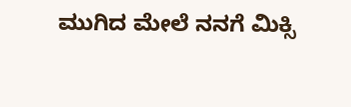ಮುಗಿದ ಮೇಲೆ ನನಗೆ ಮಿಕ್ಸಿ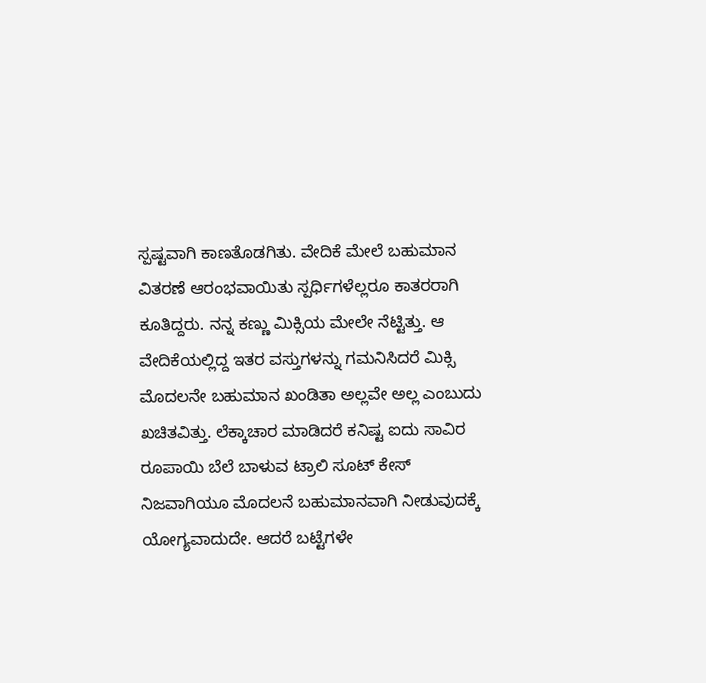ಸ್ಪಷ್ಟವಾಗಿ ಕಾಣತೊಡಗಿತು. ವೇದಿಕೆ ಮೇಲೆ ಬಹುಮಾನ ವಿತರಣೆ ಆರಂಭವಾಯಿತು ಸ್ಪರ್ಧಿಗಳೆಲ್ಲರೂ ಕಾತರರಾಗಿ ಕೂತಿದ್ದರು. ನನ್ನ ಕಣ್ಣು ಮಿಕ್ಸಿಯ ಮೇಲೇ ನೆಟ್ಟಿತ್ತು. ಆ ವೇದಿಕೆಯಲ್ಲಿದ್ದ ಇತರ ವಸ್ತುಗಳನ್ನು ಗಮನಿಸಿದರೆ ಮಿಕ್ಸಿ ಮೊದಲನೇ ಬಹುಮಾನ ಖಂಡಿತಾ ಅಲ್ಲವೇ ಅಲ್ಲ ಎಂಬುದು ಖಚಿತವಿತ್ತು. ಲೆಕ್ಕಾಚಾರ ಮಾಡಿದರೆ ಕನಿಷ್ಟ ಐದು ಸಾವಿರ ರೂಪಾಯಿ ಬೆಲೆ ಬಾಳುವ ಟ್ರಾಲಿ ಸೂಟ್ ಕೇಸ್ ನಿಜವಾಗಿಯೂ ಮೊದಲನೆ ಬಹುಮಾನವಾಗಿ ನೀಡುವುದಕ್ಕೆ ಯೋಗ್ಯವಾದುದೇ. ಆದರೆ ಬಟ್ಟೆಗಳೇ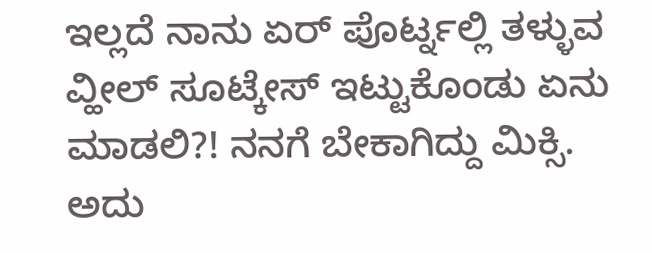ಇಲ್ಲದೆ ನಾನು ಏರ್ ಪೊರ್ಟ್ನಲ್ಲಿ ತಳ್ಳುವ ವ್ಹೀಲ್ ಸೂಟ್ಕೇಸ್ ಇಟ್ಟುಕೊಂಡು ಏನು ಮಾಡಲಿ?! ನನಗೆ ಬೇಕಾಗಿದ್ದು ಮಿಕ್ಸಿ. ಅದು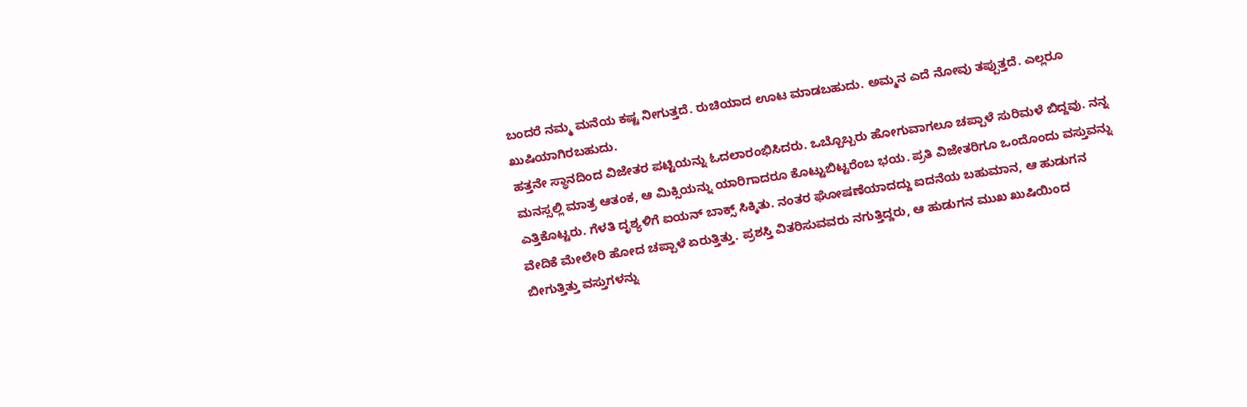ಬಂದರೆ ನಮ್ಮ ಮನೆಯ ಕಷ್ಟ ನೀಗುತ್ತದೆ. ರುಚಿಯಾದ ಊಟ ಮಾಡಬಹುದು. ಅಮ್ಮನ ಎದೆ ನೋವು ತಪ್ಪುತ್ತದೆ. ಎಲ್ಲರೂ ಖುಷಿಯಾಗಿರಬಹುದು.
ಹತ್ತನೇ ಸ್ಥಾನದಿಂದ ವಿಜೇತರ ಪಟ್ಟಿಯನ್ನು ಓದಲಾರಂಭಿಸಿದರು. ಒಬ್ಬೊಬ್ಬರು ಹೋಗುವಾಗಲೂ ಚಪ್ಪಾಳೆ ಸುರಿಮಳೆ ಬಿದ್ದವು. ನನ್ನ ಮನಸ್ಸಲ್ಲಿ ಮಾತ್ರ ಆತಂಕ, ಆ ಮಿಕ್ಸಿಯನ್ನು ಯಾರಿಗಾದರೂ ಕೊಟ್ಟುಬಿಟ್ಟರೆಂಬ ಭಯ. ಪ್ರತಿ ವಿಜೇತರಿಗೂ ಒಂದೊಂದು ವಸ್ತುವನ್ನು ಎತ್ತಿಕೊಟ್ಟರು. ಗೆಳತಿ ದೃಶ್ಯಳಿಗೆ ಐಯನ್ ಬಾಕ್ಸ್ ಸಿಕ್ಕಿತು. ನಂತರ ಘೋಷಣೆಯಾದದ್ದು ಐದನೆಯ ಬಹುಮಾನ, ಆ ಹುಡುಗನ ವೇದಿಕೆ ಮೇಲೇರಿ ಹೋದ ಚಪ್ಪಾಳೆ ಏರುತ್ತಿತ್ತು. ಪ್ರಶಸ್ತಿ ವಿತರಿಸುವವರು ನಗುತ್ತಿದ್ದರು, ಆ ಹುಡುಗನ ಮುಖ ಖುಷಿಯಿಂದ ಬೀಗುತ್ತಿತ್ತು ವಸ್ತುಗಳನ್ನು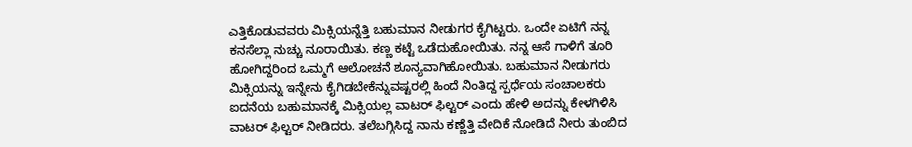ಎತ್ತಿಕೊಡುವವರು ಮಿಕ್ಸಿಯನ್ನೆತ್ತಿ ಬಹುಮಾನ ನೀಡುಗರ ಕೈಗಿಟ್ಟರು. ಒಂದೇ ಏಟಿಗೆ ನನ್ನ ಕನಸೆಲ್ಲಾ ನುಚ್ಚು ನೂರಾಯಿತು. ಕಣ್ಣ ಕಟ್ಟೆ ಒಡೆದುಹೋಯಿತು. ನನ್ನ ಆಸೆ ಗಾಳಿಗೆ ತೂರಿ ಹೋಗಿದ್ದರಿಂದ ಒಮ್ಮಗೆ ಆಲೋಚನೆ ಶೂನ್ಯವಾಗಿಹೋಯಿತು. ಬಹುಮಾನ ನೀಡುಗರು ಮಿಕ್ಸಿಯನ್ನು ಇನ್ನೇನು ಕೈಗಿಡಬೇಕೆನ್ನುವಷ್ಟರಲ್ಲಿ ಹಿಂದೆ ನಿಂತಿದ್ದ ಸ್ಪರ್ಧೆಯ ಸಂಚಾಲಕರು ಐದನೆಯ ಬಹುಮಾನಕ್ಕೆ ಮಿಕ್ಸಿಯಲ್ಲ ವಾಟರ್ ಫಿಲ್ಟರ್ ಎಂದು ಹೇಳಿ ಅದನ್ನು ಕೇಳಗಿಳಿಸಿ ವಾಟರ್ ಫಿಲ್ಟರ್ ನೀಡಿದರು. ತಲೆಬಗ್ಗಿಸಿದ್ದ ನಾನು ಕಣ್ಣೆತ್ತಿ ವೇದಿಕೆ ನೋಡಿದೆ ನೀರು ತುಂಬಿದ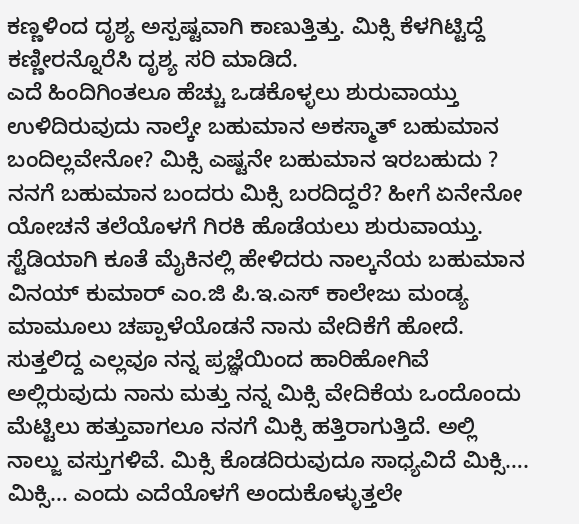ಕಣ್ಣಳಿಂದ ದೃಶ್ಯ ಅಸ್ಪಷ್ಟವಾಗಿ ಕಾಣುತ್ತಿತ್ತು. ಮಿಕ್ಸಿ ಕೆಳಗಿಟ್ಟಿದ್ದೆ ಕಣ್ಣೀರನ್ನೊರೆಸಿ ದೃಶ್ಯ ಸರಿ ಮಾಡಿದೆ.
ಎದೆ ಹಿಂದಿಗಿಂತಲೂ ಹೆಚ್ಚು ಒಡಕೊಳ್ಳಲು ಶುರುವಾಯ್ತು ಉಳಿದಿರುವುದು ನಾಲ್ಕೇ ಬಹುಮಾನ ಅಕಸ್ಮಾತ್ ಬಹುಮಾನ ಬಂದಿಲ್ಲವೇನೋ? ಮಿಕ್ಸಿ ಎಷ್ಟನೇ ಬಹುಮಾನ ಇರಬಹುದು ? ನನಗೆ ಬಹುಮಾನ ಬಂದರು ಮಿಕ್ಸಿ ಬರದಿದ್ದರೆ? ಹೀಗೆ ಏನೇನೋ ಯೋಚನೆ ತಲೆಯೊಳಗೆ ಗಿರಕಿ ಹೊಡೆಯಲು ಶುರುವಾಯ್ತು. ಸ್ಟೆಡಿಯಾಗಿ ಕೂತೆ ಮೈಕಿನಲ್ಲಿ ಹೇಳಿದರು ನಾಲ್ಕನೆಯ ಬಹುಮಾನ ವಿನಯ್ ಕುಮಾರ್ ಎಂ.ಜಿ ಪಿ.ಇ.ಎಸ್ ಕಾಲೇಜು ಮಂಡ್ಯ ಮಾಮೂಲು ಚಪ್ಪಾಳೆಯೊಡನೆ ನಾನು ವೇದಿಕೆಗೆ ಹೋದೆ. ಸುತ್ತಲಿದ್ದ ಎಲ್ಲವೂ ನನ್ನ ಪ್ರಜ್ಞೆಯಿಂದ ಹಾರಿಹೋಗಿವೆ ಅಲ್ಲಿರುವುದು ನಾನು ಮತ್ತು ನನ್ನ ಮಿಕ್ಸಿ ವೇದಿಕೆಯ ಒಂದೊಂದು ಮೆಟ್ಟಿಲು ಹತ್ತುವಾಗಲೂ ನನಗೆ ಮಿಕ್ಸಿ ಹತ್ತಿರಾಗುತ್ತಿದೆ. ಅಲ್ಲಿ ನಾಲ್ಜು ವಸ್ತುಗಳಿವೆ. ಮಿಕ್ಸಿ ಕೊಡದಿರುವುದೂ ಸಾಧ್ಯವಿದೆ ಮಿಕ್ಸಿ…. ಮಿಕ್ಸಿ… ಎಂದು ಎದೆಯೊಳಗೆ ಅಂದುಕೊಳ್ಳುತ್ತಲೇ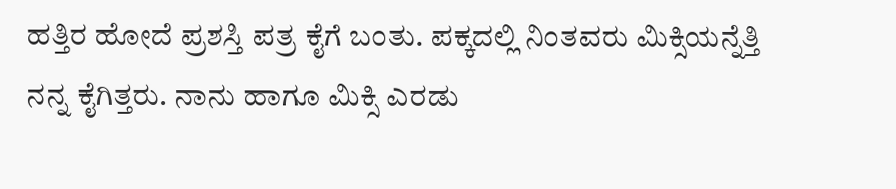ಹತ್ತಿರ ಹೋದೆ ಪ್ರಶಸ್ತಿ ಪತ್ರ ಕೈಗೆ ಬಂತು. ಪಕ್ಕದಲ್ಲಿ ನಿಂತವರು ಮಿಕ್ಸಿಯನ್ನೆತ್ತಿ ನನ್ನ ಕೈಗಿತ್ತರು. ನಾನು ಹಾಗೂ ಮಿಕ್ಸಿ ಎರಡು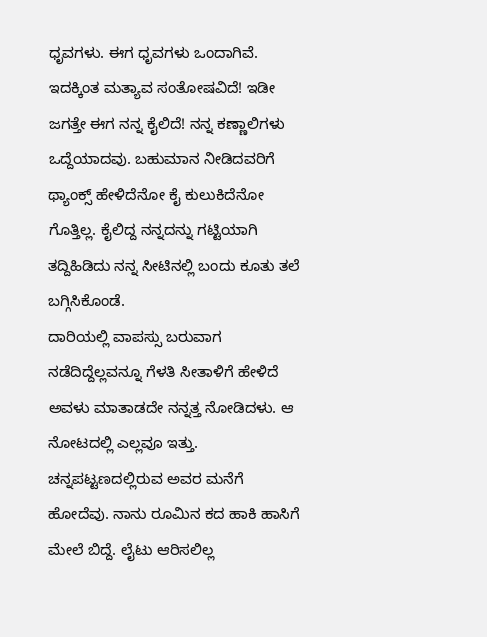ಧೃವಗಳು. ಈಗ ಧೃವಗಳು ಒಂದಾಗಿವೆ. ಇದಕ್ಕಿಂತ ಮತ್ಯಾವ ಸಂತೋಷವಿದೆ! ಇಡೀ ಜಗತ್ತೇ ಈಗ ನನ್ನ ಕೈಲಿದೆ! ನನ್ನ ಕಣ್ಣಾಲಿಗಳು ಒದ್ದೆಯಾದವು. ಬಹುಮಾನ ನೀಡಿದವರಿಗೆ ಥ್ಯಾಂಕ್ಸ್ ಹೇಳಿದೆನೋ ಕೈ ಕುಲುಕಿದೆನೋ ಗೊತ್ತಿಲ್ಲ. ಕೈಲಿದ್ದ ನನ್ನದನ್ನು ಗಟ್ಟಿಯಾಗಿ ತದ್ದಿಹಿಡಿದು ನನ್ನ ಸೀಟಿನಲ್ಲಿ ಬಂದು ಕೂತು ತಲೆ ಬಗ್ಗಿಸಿಕೊಂಡೆ.
ದಾರಿಯಲ್ಲಿ ವಾಪಸ್ಸು ಬರುವಾಗ ನಡೆದಿದ್ದೆಲ್ಲವನ್ನೂ ಗೆಳತಿ ಸೀತಾಳಿಗೆ ಹೇಳಿದೆ ಅವಳು ಮಾತಾಡದೇ ನನ್ನತ್ತ ನೋಡಿದಳು. ಆ ನೋಟದಲ್ಲಿ ಎಲ್ಲವೂ ಇತ್ತು. ಚನ್ನಪಟ್ಟಣದಲ್ಲಿರುವ ಅವರ ಮನೆಗೆ ಹೋದೆವು. ನಾನು ರೂಮಿನ ಕದ ಹಾಕಿ ಹಾಸಿಗೆ ಮೇಲೆ ಬಿದ್ದೆ. ಲೈಟು ಆರಿಸಲಿಲ್ಲ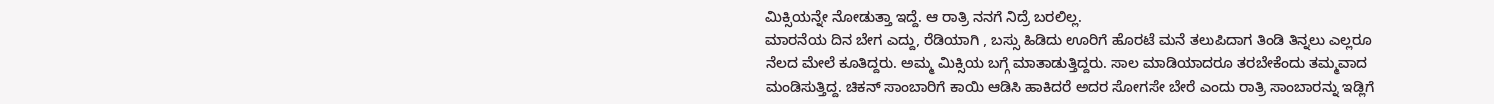ಮಿಕ್ಸಿಯನ್ನೇ ನೋಡುತ್ತಾ ಇದ್ದೆ. ಆ ರಾತ್ರಿ ನನಗೆ ನಿದ್ರೆ ಬರಲಿಲ್ಲ.
ಮಾರನೆಯ ದಿನ ಬೇಗ ಎದ್ದು, ರೆಡಿಯಾಗಿ , ಬಸ್ಸು ಹಿಡಿದು ಊರಿಗೆ ಹೊರಟೆ ಮನೆ ತಲುಪಿದಾಗ ತಿಂಡಿ ತಿನ್ನಲು ಎಲ್ಲರೂ ನೆಲದ ಮೇಲೆ ಕೂತಿದ್ದರು. ಅಮ್ಮ ಮಿಕ್ಸಿಯ ಬಗ್ಗೆ ಮಾತಾಡುತ್ತಿದ್ದರು. ಸಾಲ ಮಾಡಿಯಾದರೂ ತರಬೇಕೆಂದು ತಮ್ಮವಾದ ಮಂಡಿಸುತ್ತಿದ್ದ. ಚಿಕನ್ ಸಾಂಬಾರಿಗೆ ಕಾಯಿ ಆಡಿಸಿ ಹಾಕಿದರೆ ಅದರ ಸೋಗಸೇ ಬೇರೆ ಎಂದು ರಾತ್ರಿ ಸಾಂಬಾರನ್ನು ಇಡ್ಲಿಗೆ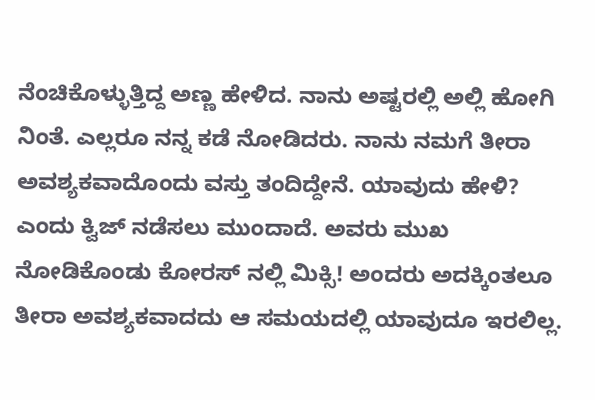ನೆಂಚಿಕೊಳ್ಳುತ್ತಿದ್ದ ಅಣ್ಣ ಹೇಳಿದ. ನಾನು ಅಷ್ಟರಲ್ಲಿ ಅಲ್ಲಿ ಹೋಗಿ ನಿಂತೆ. ಎಲ್ಲರೂ ನನ್ನ ಕಡೆ ನೋಡಿದರು. ನಾನು ನಮಗೆ ತೀರಾ ಅವಶ್ಯಕವಾದೊಂದು ವಸ್ತು ತಂದಿದ್ದೇನೆ. ಯಾವುದು ಹೇಳಿ? ಎಂದು ಕ್ವಿಜ್ ನಡೆಸಲು ಮುಂದಾದೆ. ಅವರು ಮುಖ ನೋಡಿಕೊಂಡು ಕೋರಸ್ ನಲ್ಲಿ ಮಿಕ್ಸಿ! ಅಂದರು ಅದಕ್ಕಿಂತಲೂ ತೀರಾ ಅವಶ್ಯಕವಾದದು ಆ ಸಮಯದಲ್ಲಿ ಯಾವುದೂ ಇರಲಿಲ್ಲ.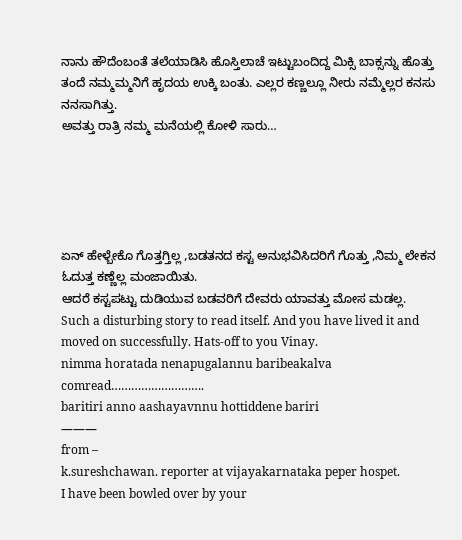ನಾನು ಹೌದೆಂಬಂತೆ ತಲೆಯಾಡಿಸಿ ಹೊಸ್ತಿಲಾಚೆ ಇಟ್ಟುಬಂದಿದ್ದ ಮಿಕ್ಸಿ ಬಾಕ್ಸನ್ನು ಹೊತ್ತು ತಂದೆ ನಮ್ಮಮ್ಮನಿಗೆ ಹೃದಯ ಉಕ್ಕಿ ಬಂತು. ಎಲ್ಲರ ಕಣ್ಣಲ್ಲೂ ನೀರು ನಮ್ಮೆಲ್ಲರ ಕನಸು ನನಸಾಗಿತ್ತು.
ಅವತ್ತು ರಾತ್ರಿ ನಮ್ಮ ಮನೆಯಲ್ಲಿ ಕೋಳಿ ಸಾರು…





ಏನ್ ಹೇಳ್ಬೇಕೊ ಗೊತ್ತಗ್ತಿಲ್ಲ ,ಬಡತನದ ಕಸ್ಟ ಅನುಭವಿಸಿದರಿಗೆ ಗೊತ್ತು ,ನಿಮ್ಮ ಲೇಕನ ಓದುತ್ತ ಕಣ್ಣೆಲ್ಲ ಮಂಜಾಯಿತು.
ಆದರೆ ಕಸ್ಟಪಟ್ಟು ದುಡಿಯುವ ಬಡವರಿಗೆ ದೇವರು ಯಾವತ್ತು ಮೋಸ ಮಡಲ್ಲ.
Such a disturbing story to read itself. And you have lived it and moved on successfully. Hats-off to you Vinay.
nimma horatada nenapugalannu baribeakalva comread……………………….
baritiri anno aashayavnnu hottiddene bariri
———
from –
k.sureshchawan. reporter at vijayakarnataka peper hospet.
I have been bowled over by your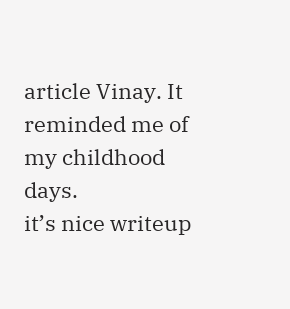article Vinay. It reminded me of my childhood days.
it’s nice writeup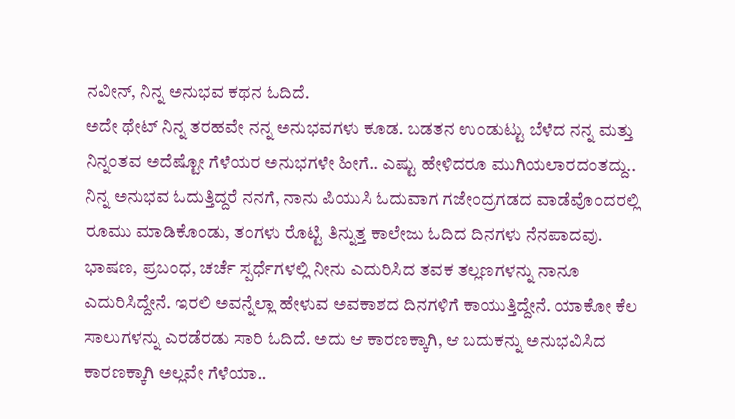ನವೀನ್, ನಿನ್ನ ಅನುಭವ ಕಥನ ಓದಿದೆ.
ಅದೇ ಥೇಟ್ ನಿನ್ನ ತರಹವೇ ನನ್ನ ಅನುಭವಗಳು ಕೂಡ. ಬಡತನ ಉಂಡುಟ್ಟು ಬೆಳೆದ ನನ್ನ ಮತ್ತು ನಿನ್ನಂತವ ಅದೆಷ್ಟೋ ಗೆಳೆಯರ ಅನುಭಗಳೇ ಹೀಗೆ.. ಎಷ್ಟು ಹೇಳಿದರೂ ಮುಗಿಯಲಾರದಂತದ್ದು..
ನಿನ್ನ ಅನುಭವ ಓದುತ್ತಿದ್ದರೆ ನನಗೆ, ನಾನು ಪಿಯುಸಿ ಓದುವಾಗ ಗಜೇಂದ್ರಗಡದ ವಾಡೆವೊಂದರಲ್ಲಿ ರೂಮು ಮಾಡಿಕೊಂಡು, ತಂಗಳು ರೊಟ್ಟಿ ತಿನ್ನುತ್ತ ಕಾಲೇಜು ಓದಿದ ದಿನಗಳು ನೆನಪಾದವು. ಭಾಷಣ, ಪ್ರಬಂಧ, ಚರ್ಚೆ ಸ್ಪರ್ಧೆಗಳಲ್ಲಿ ನೀನು ಎದುರಿಸಿದ ತವಕ ತಲ್ಲಣಗಳನ್ನು ನಾನೂ ಎದುರಿಸಿದ್ದೇನೆ. ಇರಲಿ ಅವನ್ನೆಲ್ಲಾ ಹೇಳುವ ಅವಕಾಶದ ದಿನಗಳಿಗೆ ಕಾಯುತ್ತಿದ್ದೇನೆ. ಯಾಕೋ ಕೆಲ ಸಾಲುಗಳನ್ನು ಎರಡೆರಡು ಸಾರಿ ಓದಿದೆ. ಅದು ಆ ಕಾರಣಕ್ಕಾಗಿ, ಆ ಬದುಕನ್ನು ಅನುಭವಿಸಿದ ಕಾರಣಕ್ಕಾಗಿ ಅಲ್ಲವೇ ಗೆಳೆಯಾ..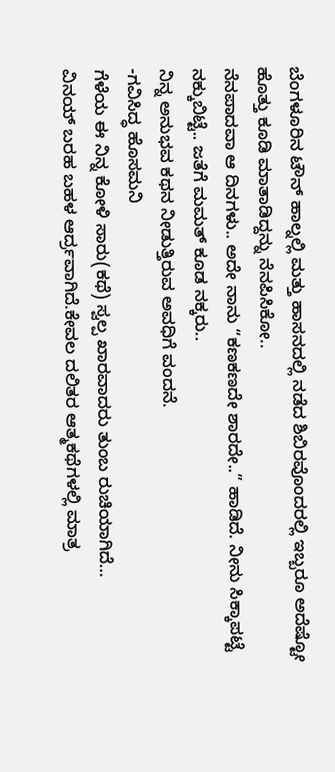ಬೆಂಗಳೂರಿನ ಟೌನ್ ಹಾಲ್ನಲ್ಲಿ ಮತ್ತು ಹಾಸನದಲ್ಲಿ ನಡೆದ ಶಿಬಿರವೊಂದರಲ್ಲಿ ಇಬ್ಬರೂ ಅದೆಷ್ಟೋ ಹೊತ್ತು ಕೂಡಿ ಮಾತಾಡಿದ್ದನ್ನು ನೆನಪಿಸಿಕೋ..
ನೆನಪಾದವಾ ಆ ದಿನಗಳು.. ಅದೇ ನಾನು “ಕಣಕಣದೇ ಶಾರದೇ..” ಹಾಡಿದೆ. ನೀನು ಸಿಕ್ಕಾಪಟ್ಟೆ ನಕ್ಕುಬಿಟ್ಟೆ.. ಜತೆಗೆ ಮಮತ್ ಕೂಡ ನಕ್ಕರು..
ನಿನ್ನ ಅನುಭವ ಕಥನ ನೀಡುತ್ತಿರುವ ಅವಧಿಗೆ ವಂದನೆ.
-ಗವಿಸಿದ್ಧ ಹೊಸಮನಿ
ಗೆಳೆಯ ಈ ನಿನ್ನ ಕೋಳಿ ಸಾರು(ಕಥೆ) ಸ್ವಲ್ಪ ಖಾರವಾದರು ತುಂಬ ರುಚಿಯಾಗಿದೆ…
ವಿನಯ್ ಬರಹ ಬಹಳ ಆರ್ದ್ರವಾಗಿದೆ.ಕೇವಲ ದಲಿತರ ಆತ್ಮಕಥೆಗಳಲ್ಲಿ ಮಾತ್ರ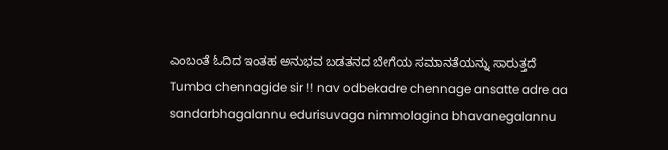ಎಂಬಂತೆ ಓದಿದ ಇಂತಹ ಅನುಭವ ಬಡತನದ ಬೇಗೆಯ ಸಮಾನತೆಯನ್ನು ಸಾರುತ್ತದೆ
Tumba chennagide sir !! nav odbekadre chennage ansatte adre aa sandarbhagalannu edurisuvaga nimmolagina bhavanegalannu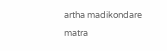artha madikondare matra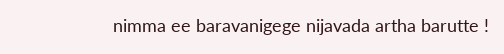nimma ee baravanigege nijavada artha barutte !